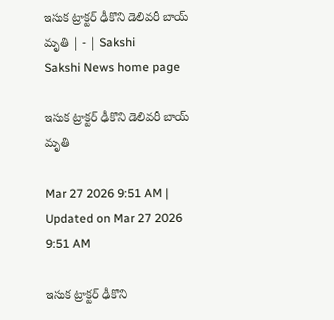ఇసుక ట్రాక్టర్‌ ఢీకొని డెలివరీ బాయ్‌ మృతి | - | Sakshi
Sakshi News home page

ఇసుక ట్రాక్టర్‌ ఢీకొని డెలివరీ బాయ్‌ మృతి

Mar 27 2026 9:51 AM | Updated on Mar 27 2026 9:51 AM

ఇసుక ట్రాక్టర్‌ ఢీకొని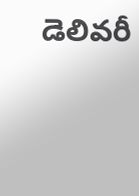డెలివరీ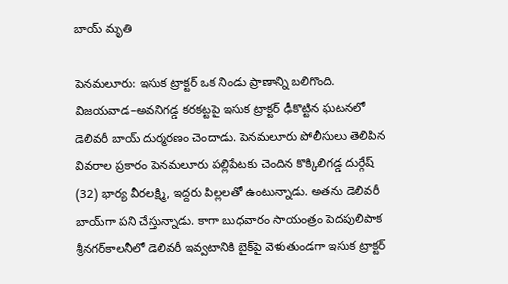బాయ్‌ మృతి

పెనమలూరు: ఇసుక ట్రాక్టర్‌ ఒక నిండు ప్రాణాన్ని బలిగొంది. విజయవాడ–అవనిగడ్డ కరకట్టపై ఇసుక ట్రాక్టర్‌ ఢీకొట్టిన ఘటనలో డెలివరీ బాయ్‌ దుర్మరణం చెందాడు. పెనమలూరు పోలీసులు తెలిపిన వివరాల ప్రకారం పెనమలూరు పల్లిపేటకు చెందిన కొక్కిలిగడ్డ దుర్గేష్‌ (32) భార్య వీరలక్ష్మి, ఇద్దరు పిల్లలతో ఉంటున్నాడు. అతను డెలివరీ బాయ్‌గా పని చేస్తున్నాడు. కాగా బుధవారం సాయంత్రం పెదపులిపాక శ్రీనగర్‌కాలనీలో డెలివరీ ఇవ్వటానికి బైక్‌పై వెళుతుండగా ఇసుక ట్రాక్టర్‌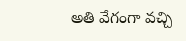అతి వేగంగా వచ్చి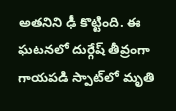అతనిని ఢీ కొట్టింది. ఈ ఘటనలో దుర్గేష్‌ తీవ్రంగా గాయపడి స్పాట్‌లో మృతి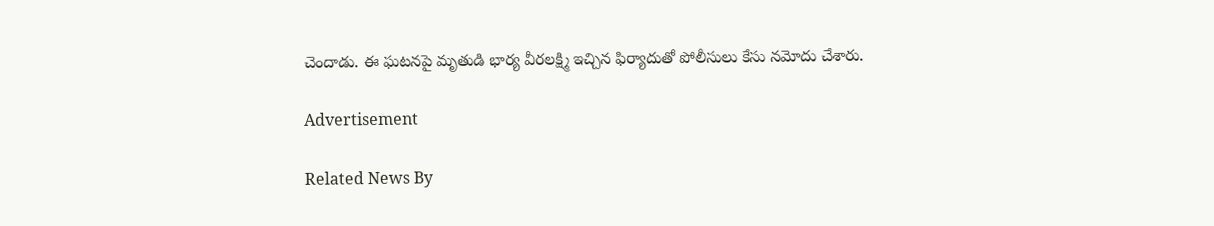చెందాడు. ఈ ఘటనపై మృతుడి భార్య వీరలక్ష్మి ఇచ్చిన ఫిర్యాదుతో పోలీసులు కేసు నమోదు చేశారు.

Advertisement

Related News By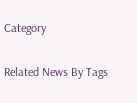Category

Related News By Tags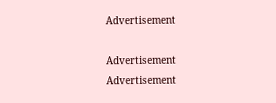Advertisement

Advertisement
Advertisement